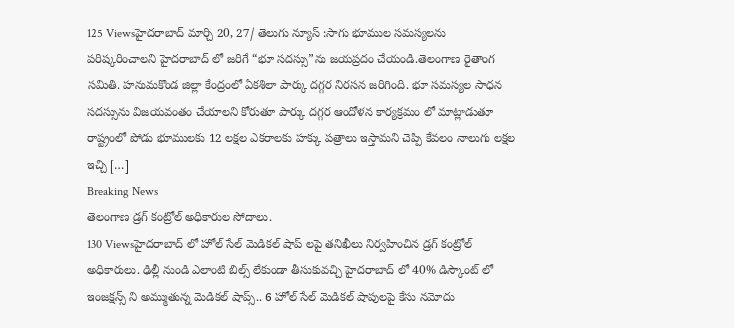125 Viewsహైదరాబాద్ మార్చి 20, 27/ తెలుగు న్యూస్ :సాగు భూముల సమస్యలను పరిష్కరించాలని హైదరాబాద్ లో జరిగే “భూ సదస్సు”ను జయప్రదం చేయండి.తెలంగాణ రైతాంగ సమితి. హనుమకొండ జిల్లా కేంద్రంలో ఏకశిలా పార్కు దగ్గర నిరసన జరిగింది. భూ సమస్యల సాధన సదస్సును విజయవంతం చేయాలని కోరుతూ పార్కు దగ్గర ఆందోళన కార్యక్రమం లో మాట్లాడుతూ రాష్ట్రంలో పోడు భూములకు 12 లక్షల ఎకరాలకు హక్కు పత్రాలు ఇస్తామని చెప్పి కేవలం నాలుగు లక్షల ఇచ్చి […]
Breaking News
తెలంగాణ డ్రగ్ కంట్రోల్ అధికారుల సోదాలు.
130 Viewsహైదరాబాద్ లో హోల్ సేల్ మెడికల్ షాప్ లపై తనిఖీలు నిర్వహించిన డ్రగ్ కంట్రోల్ అధికారులు. ఢిల్లీ నుండి ఎలాంటి బిల్స్ లేకుండా తీసుకువచ్చి హైదరాబాద్ లో 40% డిస్కౌంట్ లో ఇంజక్షన్స్ ని అమ్ముతున్న మెడికల్ షాప్స్.. 6 హోల్ సేల్ మెడికల్ షాపులపై కేసు నమోదు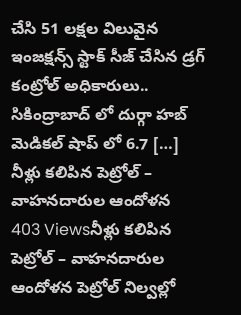చేసి 51 లక్షల విలువైన ఇంజక్షన్స్ స్టాక్ సీజ్ చేసిన డ్రగ్ కంట్రోల్ అధికారులు.. సికింద్రాబాద్ లో దుర్గా హబ్ మెడికల్ షాప్ లో 6.7 […]
నీళ్లు కలిపిన పెట్రోల్ – వాహనదారుల ఆందోళన
403 Viewsనీళ్లు కలిపిన పెట్రోల్ – వాహనదారుల ఆందోళన పెట్రోల్ నిల్వల్లో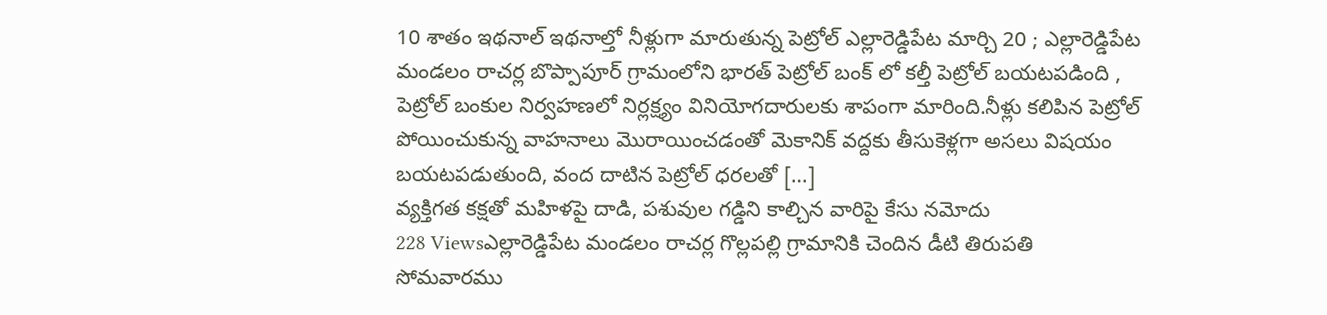10 శాతం ఇథనాల్ ఇథనాల్తో నీళ్లుగా మారుతున్న పెట్రోల్ ఎల్లారెడ్డిపేట మార్చి 20 ; ఎల్లారెడ్డిపేట మండలం రాచర్ల బొప్పాపూర్ గ్రామంలోని భారత్ పెట్రోల్ బంక్ లో కల్తీ పెట్రోల్ బయటపడింది , పెట్రోల్ బంకుల నిర్వహణలో నిర్లక్ష్యం వినియోగదారులకు శాపంగా మారింది.నీళ్లు కలిపిన పెట్రోల్ పోయించుకున్న వాహనాలు మొరాయించడంతో మెకానిక్ వద్దకు తీసుకెళ్లగా అసలు విషయం బయటపడుతుంది, వంద దాటిన పెట్రోల్ ధరలతో […]
వ్యక్తిగత కక్షతో మహిళపై దాడి, పశువుల గడ్డిని కాల్చిన వారిపై కేసు నమోదు
228 Viewsఎల్లారెడ్డిపేట మండలం రాచర్ల గొల్లపల్లి గ్రామానికి చెందిన డీటి తిరుపతి సోమవారము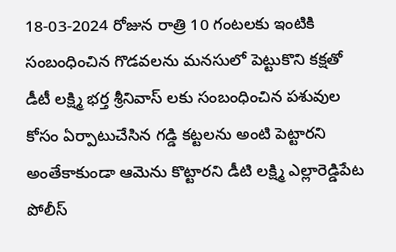18-03-2024 రోజున రాత్రి 10 గంటలకు ఇంటికి సంబంధించిన గొడవలను మనసులో పెట్టుకొని కక్షతో డీటీ లక్ష్మి భర్త శ్రీనివాస్ లకు సంబంధించిన పశువుల కోసం ఏర్పాటుచేసిన గడ్డి కట్టలను అంటి పెట్టారని అంతేకాకుండా ఆమెను కొట్టారని డీటి లక్ష్మి ఎల్లారెడ్డిపేట పోలీస్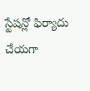స్టేషన్లో ఫిర్యాదు చేయగా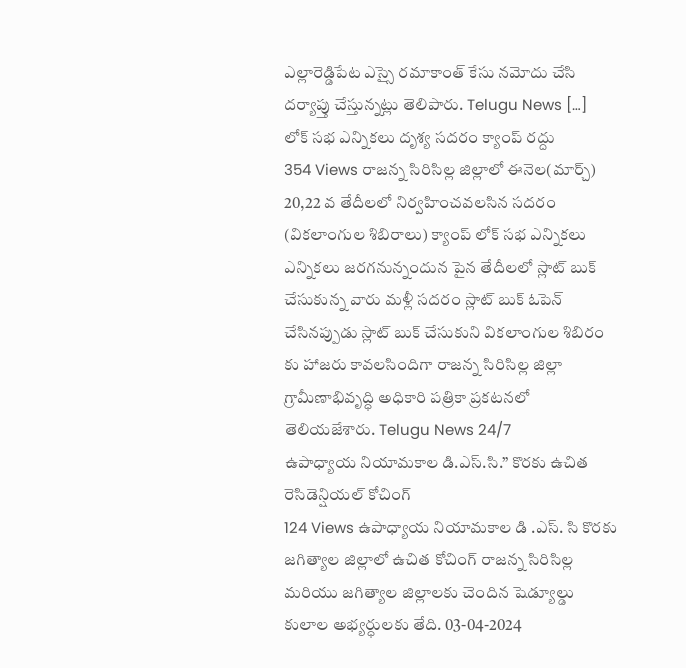ఎల్లారెడ్డిపేట ఎస్సై రమాకాంత్ కేసు నమోదు చేసి దర్యాప్తు చేస్తున్నట్లు తెలిపారు. Telugu News […]
లోక్ సభ ఎన్నికలు దృశ్య సదరం క్యాంప్ రద్దు
354 Views రాజన్న సిరిసిల్ల జిల్లాలో ఈనెల(మార్చ్) 20,22 వ తేదీలలో నిర్వహించవలసిన సదరం (వికలాంగుల శిబిరాలు) క్యాంప్ లోక్ సభ ఎన్నికలు ఎన్నికలు జరగనున్నందున పైన తేదీలలో స్లాట్ బుక్ చేసుకున్న వారు మళ్లీ సదరం స్లాట్ బుక్ ఓపెన్ చేసినప్పుడు స్లాట్ బుక్ చేసుకుని వికలాంగుల శిబిరం కు హాజరు కావలసిందిగా రాజన్న సిరిసిల్ల జిల్లా గ్రామీణాభివృద్ధి అధికారి పత్రికా ప్రకటనలో తెలియజేశారు. Telugu News 24/7
ఉపాధ్యాయ నియామకాల డి.ఎస్.సి.” కొరకు ఉచిత రెసిడెన్షియల్ కోచింగ్
124 Views ఉపాధ్యాయ నియామకాల డి .ఎస్. సి కొరకు జగిత్యాల జిల్లాలో ఉచిత కోచింగ్ రాజన్న సిరిసిల్ల మరియు జగిత్యాల జిల్లాలకు చెందిన షెడ్యూల్డు కులాల అభ్యర్ధులకు తేది. 03-04-2024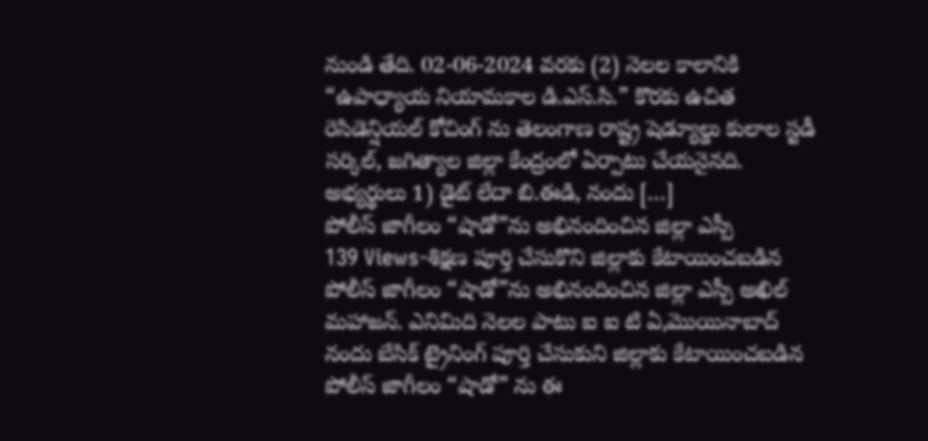నుండి తేది. 02-06-2024 వరకు (2) నెలల కాలానికి “ఉపాధ్యాయ నియామకాల డి.ఎస్.సి.” కొరకు ఉచిత రెసిడెన్షియల్ కోచింగ్ ను తెలంగాణ రాష్ట్ర షెడ్యూల్డు కులాల స్టడీ సర్కిల్, జగిత్యాల జిల్లా కేంద్రంలో ఏర్పాటు చేయనైనది. అభ్యర్థులు 1) డైట్ లేదా బి.ఈడి, నందు […]
పోలీస్ జాగీలం “షాడో”ను అభినందించిన జిల్లా ఎస్పీ
139 Views-శిక్షణ పూర్తి చేసుకొని జిల్లాకు కేటాయించబడిన పోలీస్ జాగీలం “షాడో”ను అభినందించిన జిల్లా ఎస్పీ అఖిల్ మహాజన్. ఎనిమిది నెలల పాటు ఐ ఐ టి ఏ,మొయినాబాద్ నందు బేసిక్ ట్రైనింగ్ పూర్తి చేసుకుని జిల్లాకు కేటాయించబడిన పోలీస్ జాగీలం “షాడో” ను ఈ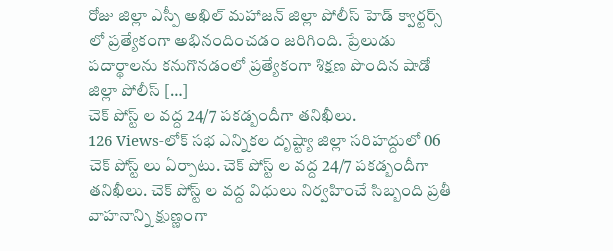రోజు జిల్లా ఎస్పీ అఖిల్ మహాజన్ జిల్లా పోలీస్ హెడ్ క్వార్టర్స్ లో ప్రత్యేకంగా అభినందించడం జరిగింది. ప్రేలుడు పదార్థాలను కనుగొనడంలో ప్రత్యేకంగా శిక్షణ పొందిన షాడో జిల్లా పోలీస్ […]
చెక్ పోస్ట్ ల వద్ద 24/7 పకడ్బందీగా తనిఖీలు.
126 Views-లోక్ సభ ఎన్నికల దృష్ట్యా జిల్లా సరిహద్దులో 06 చెక్ పోస్ట్ లు ఏర్పాటు. చెక్ పోస్ట్ ల వద్ద 24/7 పకడ్బందీగా తనిఖీలు. చెక్ పోస్ట్ ల వద్ద విధులు నిర్వహించే సిబ్బంది ప్రతీ వాహనాన్ని క్షుణ్ణంగా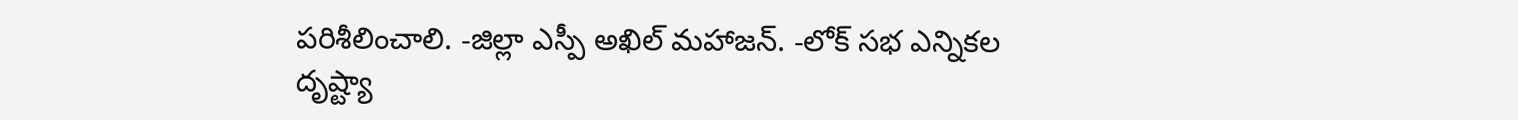పరిశీలించాలి. -జిల్లా ఎస్పీ అఖిల్ మహాజన్. -లోక్ సభ ఎన్నికల దృష్ట్యా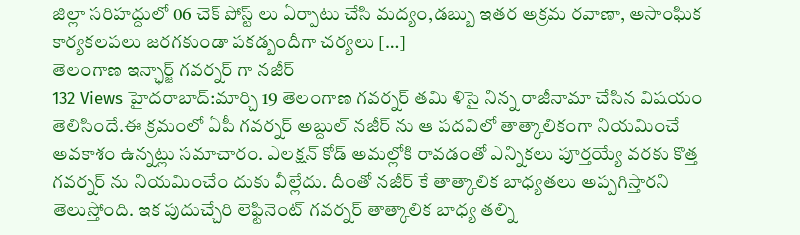జిల్లా సరిహద్దులో 06 చెక్ పోస్ట్ లు ఏర్పాటు చేసి మద్యం,డబ్బు ఇతర అక్రమ రవాణా, అసాంఘిక కార్యకలపలు జరగకుండా పకడ్బందీగా చర్యలు […]
తెలంగాణ ఇన్ఛార్జ్ గవర్నర్ గా నజీర్
132 Views హైదరాబాద్:మార్చి 19 తెలంగాణ గవర్నర్ తమి ళిసై నిన్న రాజీనామా చేసిన విషయం తెలిసిందే.ఈ క్రమంలో ఏపీ గవర్నర్ అబ్దుల్ నజీర్ ను ఆ పదవిలో తాత్కాలికంగా నియమించే అవకాశం ఉన్నట్లు సమాచారం. ఎలక్షన్ కోడ్ అమల్లోకి రావడంతో ఎన్నికలు పూర్తయ్యే వరకు కొత్త గవర్నర్ ను నియమించేం దుకు వీల్లేదు. దీంతో నజీర్ కే తాత్కాలిక బాధ్యతలు అప్పగిస్తారని తెలుస్తోంది. ఇక పుదుచ్చేరి లెఫ్టినెంట్ గవర్నర్ తాత్కాలిక బాధ్య తల్ని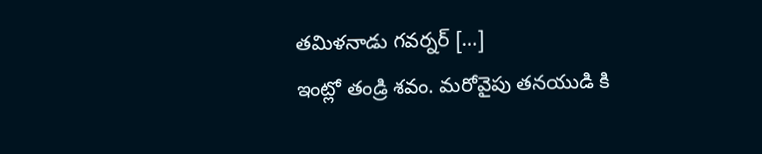తమిళనాడు గవర్నర్ […]
ఇంట్లో తండ్రి శవం. మరోవైపు తనయుడి కి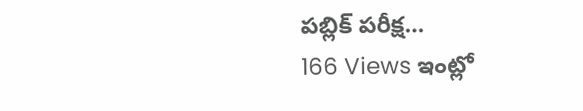పబ్లిక్ పరీక్ష…
166 Views ఇంట్లో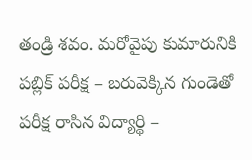తండ్రి శవం. మరోవైపు కుమారునికి పబ్లిక్ పరీక్ష – బరువెక్కిన గుండెతో పరీక్ష రాసిన విద్యార్థి –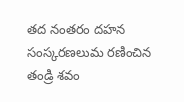తద నంతరం దహన సంస్కరణలుమ రణించిన తండ్రి శవం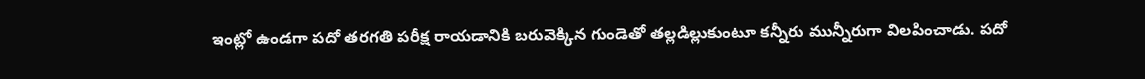ఇంట్లో ఉండగా పదో తరగతి పరీక్ష రాయడానికి బరువెక్కిన గుండెతో తల్లడిల్లుకుంటూ కన్నీరు మున్నీరుగా విలపించాడు. పదో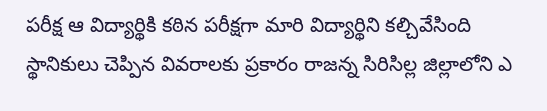పరీక్ష ఆ విద్యార్థికి కఠిన పరీక్షగా మారి విద్యార్థిని కల్చివేసింది స్థానికులు చెప్పిన వివరాలకు ప్రకారం రాజన్న సిరిసిల్ల జిల్లాలోని ఎ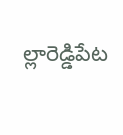ల్లారెడ్డిపేట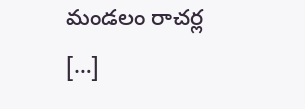మండలం రాచర్ల […]